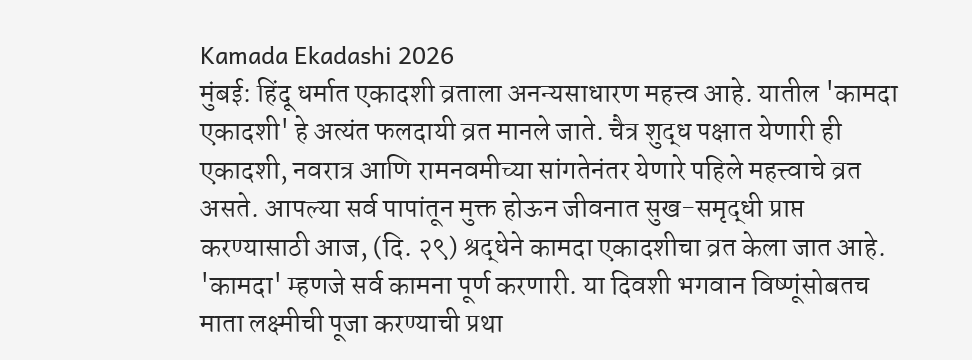Kamada Ekadashi 2026
मुंबई: हिंदू धर्मात एकादशी व्रताला अनन्यसाधारण महत्त्व आहे. यातील 'कामदा एकादशी' हे अत्यंत फलदायी व्रत मानले जाते. चैत्र शुद्ध पक्षात येणारी ही एकादशी, नवरात्र आणि रामनवमीच्या सांगतेनंतर येणारे पहिले महत्त्वाचे व्रत असते. आपल्या सर्व पापांतून मुक्त होऊन जीवनात सुख-समृद्धी प्राप्त करण्यासाठी आज, (दि. २९) श्रद्धेने कामदा एकादशीचा व्रत केला जात आहे.
'कामदा' म्हणजे सर्व कामना पूर्ण करणारी. या दिवशी भगवान विष्णूंसोबतच माता लक्ष्मीची पूजा करण्याची प्रथा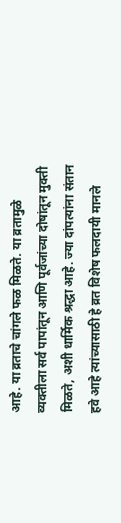आहे. या व्रताचे चांगले फळ मिळते. या व्रतामुळे व्यक्तीला सर्व पापांतून आणि पूर्वजांच्या दोषांतून मुक्ती मिळते, अशी धार्मिक श्रद्धा आहे. ज्या दांपत्यांना संतान हवे आहे त्यांच्यासाठी हे व्रत विशेष फलदायी मानले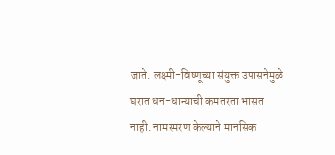जाते. लक्ष्मी-विष्णूच्या संयुक्त उपासनेमुळे घरात धन-धान्याची कमतरता भासत नाही. नामस्मरण केल्याने मानसिक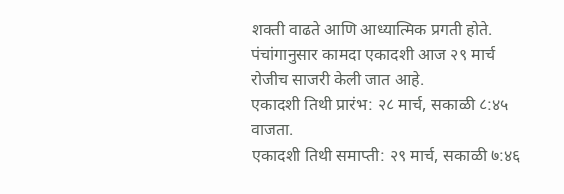शक्ती वाढते आणि आध्यात्मिक प्रगती होते.
पंचांगानुसार कामदा एकादशी आज २९ मार्च रोजीच साजरी केली जात आहे.
एकादशी तिथी प्रारंभ: २८ मार्च, सकाळी ८:४५ वाजता.
एकादशी तिथी समाप्ती: २९ मार्च, सकाळी ७:४६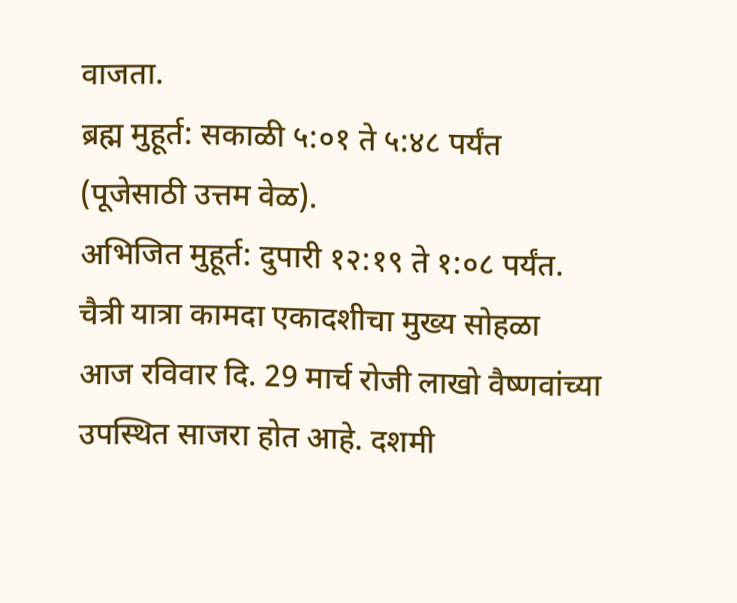वाजता.
ब्रह्म मुहूर्त: सकाळी ५:०१ ते ५:४८ पर्यंत (पूजेसाठी उत्तम वेळ).
अभिजित मुहूर्त: दुपारी १२:१९ ते १:०८ पर्यंत.
चैत्री यात्रा कामदा एकादशीचा मुख्य सोहळा आज रविवार दि. 29 मार्च रोजी लाखो वैष्णवांच्या उपस्थित साजरा होत आहे. दशमी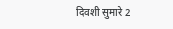दिवशी सुमारे 2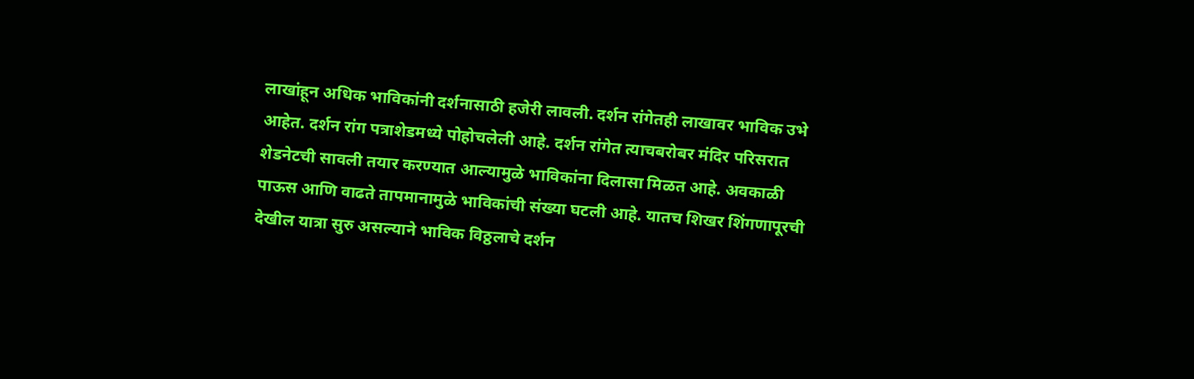लाखांहून अधिक भाविकांनी दर्शनासाठी हजेरी लावली. दर्शन रांगेतही लाखावर भाविक उभे आहेत. दर्शन रांग पत्राशेडमध्ये पोहोचलेली आहे. दर्शन रांगेत त्याचबरोबर मंदिर परिसरात शेडनेटची सावली तयार करण्यात आल्यामुळे भाविकांना दिलासा मिळत आहे. अवकाळी पाऊस आणि वाढते तापमानामुळे भाविकांची संख्या घटली आहे. यातच शिखर शिंगणापूरची देखील यात्रा सुरु असल्याने भाविक विठ्ठलाचे दर्शन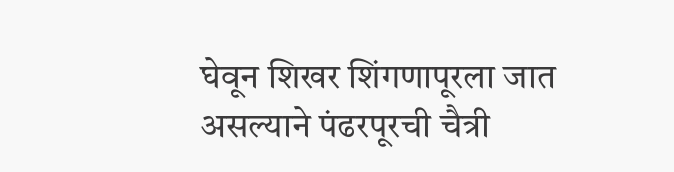घेवून शिखर शिंगणापूरला जात असल्याने पंढरपूरची चैत्री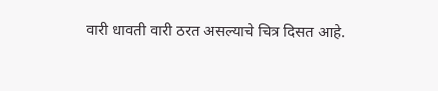वारी धावती वारी ठरत असल्याचे चित्र दिसत आहे.